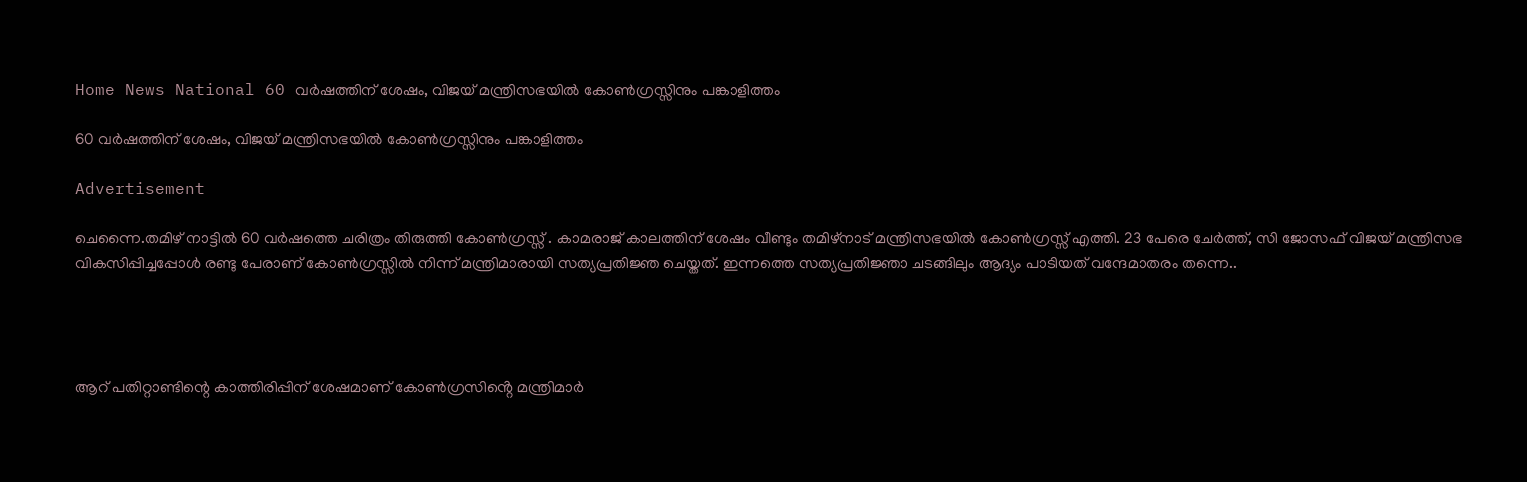Home News National 60 വർഷത്തിന് ശേഷം, വിജയ് മന്ത്രിസഭയിൽ കോൺഗ്രസ്സിനും പങ്കാളിത്തം

60 വർഷത്തിന് ശേഷം, വിജയ് മന്ത്രിസഭയിൽ കോൺഗ്രസ്സിനും പങ്കാളിത്തം

Advertisement

ചെന്നൈ.തമിഴ് നാട്ടിൽ 60 വർഷത്തെ ചരിത്രം തിരുത്തി കോൺഗ്രസ്സ് . കാമരാജ് കാലത്തിന് ശേഷം വീണ്ടും തമിഴ്നാട് മന്ത്രിസഭയിൽ കോൺഗ്രസ്സ് എത്തി. 23 പേരെ ചേർത്ത്, സി ജോസഫ് വിജയ് മന്ത്രിസഭ വികസിപ്പിച്ചപ്പോൾ രണ്ടു പേരാണ് കോൺഗ്രസ്സിൽ നിന്ന് മന്ത്രിമാരായി സത്യപ്രതിജ്ഞ ചെയ്തത്. ഇന്നത്തെ സത്യപ്രതിജ്ഞാ ചടങ്ങിലും ആദ്യം പാടിയത് വന്ദേമാതരം തന്നെ..




ആറ് പതിറ്റാണ്ടിന്റെ കാത്തിരിപ്പിന് ശേഷമാണ് കോൺഗ്രസിൻ്റെ മന്ത്രിമാർ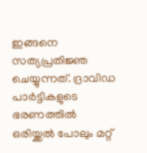ഇങ്ങനെ സത്യപ്രതിജ്ഞ ചെയ്യുന്നത്. ദ്രാവിഡ പാർട്ടികളുടെ ഭരണത്തിൽ ഒരിയ്ക്കൽ പോലും മറ്റ്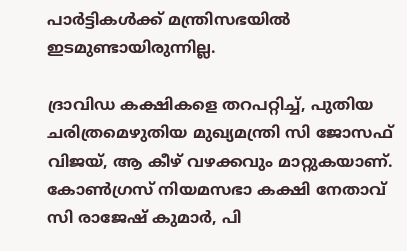പാർട്ടികൾക്ക് മന്ത്രിസഭയിൽ ഇടമുണ്ടായിരുന്നില്ല.

ദ്രാവിഡ കക്ഷികളെ തറപറ്റിച്ച്, പുതിയ ചരിത്രമെഴുതിയ മുഖ്യമന്ത്രി സി ജോസഫ് വിജയ്, ആ കീഴ് വഴക്കവും മാറ്റുകയാണ്. കോൺഗ്രസ് നിയമസഭാ കക്ഷി നേതാവ് സി രാജേഷ് കുമാർ, പി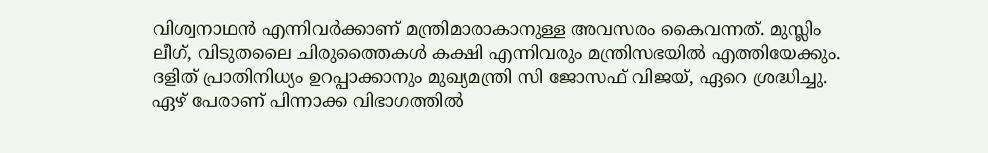വിശ്വനാഥൻ എന്നിവർക്കാണ് മന്ത്രിമാരാകാനുള്ള അവസരം കൈവന്നത്. മുസ്ലിം ലീഗ്, വിടുതലൈ ചിരുത്തൈകൾ കക്ഷി എന്നിവരും മന്ത്രിസഭയിൽ എത്തിയേക്കും.
ദളിത് പ്രാതിനിധ്യം ഉറപ്പാക്കാനും മുഖ്യമന്ത്രി സി ജോസഫ് വിജയ്, ഏറെ ശ്രദ്ധിച്ചു. ഏഴ് പേരാണ് പിന്നാക്ക വിഭാഗത്തിൽ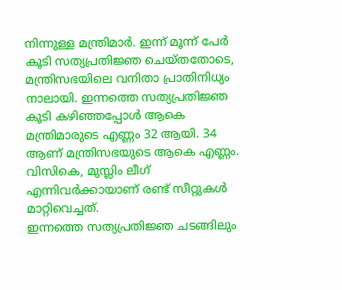നിന്നുള്ള മന്ത്രിമാർ. ഇന്ന് മൂന്ന് പേർ കൂടി സത്യപ്രതിജ്ഞ ചെയ്തതോടെ, മന്ത്രിസഭയിലെ വനിതാ പ്രാതിനിധ്യം നാലായി. ഇന്നത്തെ സത്യപ്രതിജ്ഞ കൂടി കഴിഞ്ഞപ്പോൾ ആകെ മന്ത്രിമാരുടെ എണ്ണം 32 ആയി. 34 ആണ് മന്ത്രിസഭയുടെ ആകെ എണ്ണം. വിസികെ, മുസ്ലിം ലീഗ് എന്നിവർക്കായാണ് രണ്ട് സീറ്റുകൾ മാറ്റിവെച്ചത്.
ഇന്നത്തെ സത്യപ്രതിജ്ഞ ചടങ്ങിലും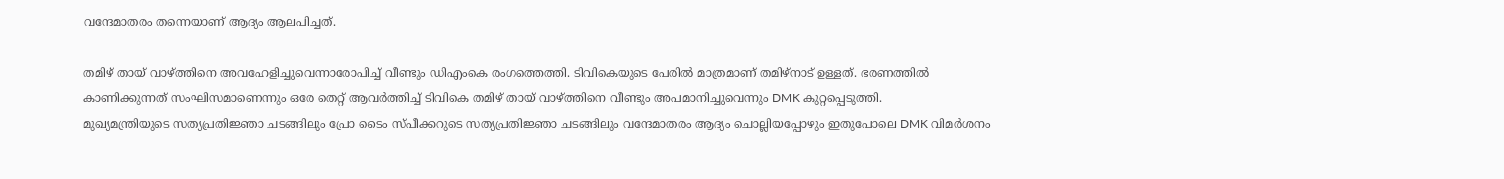വന്ദേമാതരം തന്നെയാണ് ആദ്യം ആലപിച്ചത്.

തമിഴ് തായ് വാഴ്ത്തിനെ അവഹേളിച്ചുവെന്നാരോപിച്ച് വീണ്ടും ഡിഎംകെ രംഗത്തെത്തി. ടിവികെയുടെ പേരിൽ മാത്രമാണ് തമിഴ്നാട് ഉള്ളത്. ഭരണത്തിൽ കാണിക്കുന്നത് സംഘിസമാണെന്നും ഒരേ തെറ്റ് ആവർത്തിച്ച് ടിവികെ തമിഴ് തായ് വാഴ്ത്തിനെ വീണ്ടും അപമാനിച്ചുവെന്നും DMK കുറ്റപ്പെടുത്തി.
മുഖ്യമന്ത്രിയുടെ സത്യപ്രതിജ്ഞാ ചടങ്ങിലും പ്രോ ടൈം സ്പീക്കറുടെ സത്യപ്രതിജ്ഞാ ചടങ്ങിലും വന്ദേമാതരം ആദ്യം ചൊല്ലിയപ്പോഴും ഇതുപോലെ DMK വിമർശനം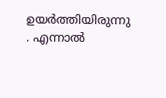ഉയർത്തിയിരുന്നു . എന്നാൽ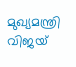മുഖ്യമന്ത്രി വിജയ്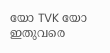യോ TVK യോ ഇതുവരെ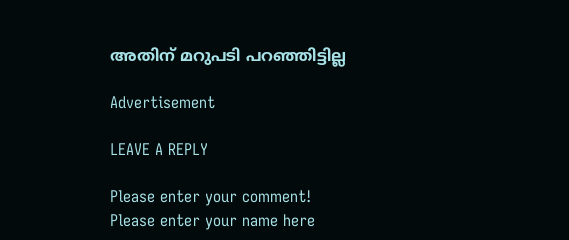അതിന് മറുപടി പറഞ്ഞിട്ടില്ല

Advertisement

LEAVE A REPLY

Please enter your comment!
Please enter your name here